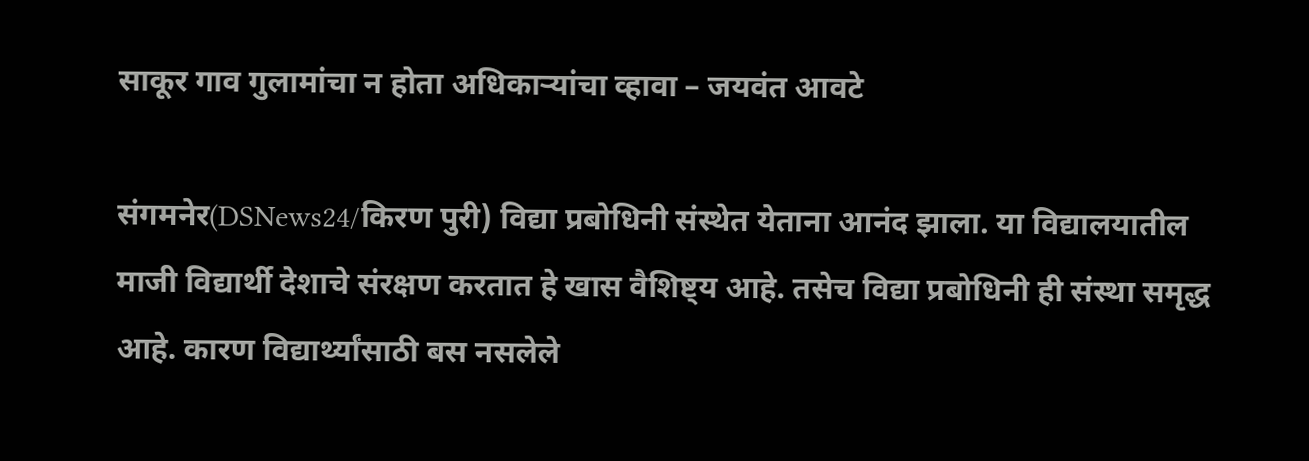साकूर गाव गुलामांचा न होता अधिकाऱ्यांचा व्हावा – जयवंत आवटे

संगमनेर(DSNews24/किरण पुरी) विद्या प्रबोधिनी संस्थेत येताना आनंद झाला. या विद्यालयातील माजी विद्यार्थी देशाचे संरक्षण करतात हे खास वैशिष्ट्य आहे. तसेच विद्या प्रबोधिनी ही संस्था समृद्ध आहे. कारण विद्यार्थ्यांसाठी बस नसलेले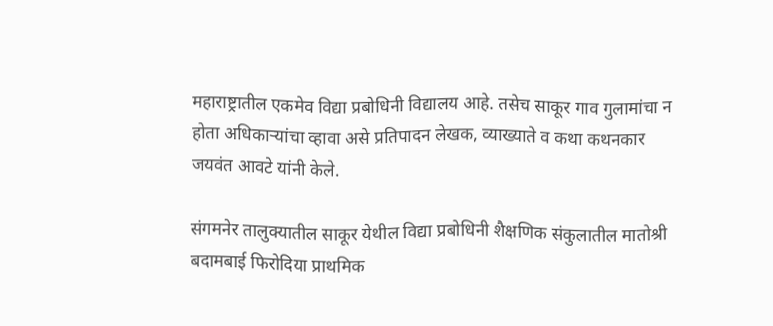महाराष्ट्रातील एकमेव विद्या प्रबोधिनी विद्यालय आहे. तसेच साकूर गाव गुलामांचा न होता अधिकाऱ्यांचा व्हावा असे प्रतिपादन लेखक, व्याख्याते व कथा कथनकार जयवंत आवटे यांनी केले.

संगमनेर तालुक्यातील साकूर येथील विद्या प्रबोधिनी शैक्षणिक संकुलातील मातोश्री बदामबाई फिरोदिया प्राथमिक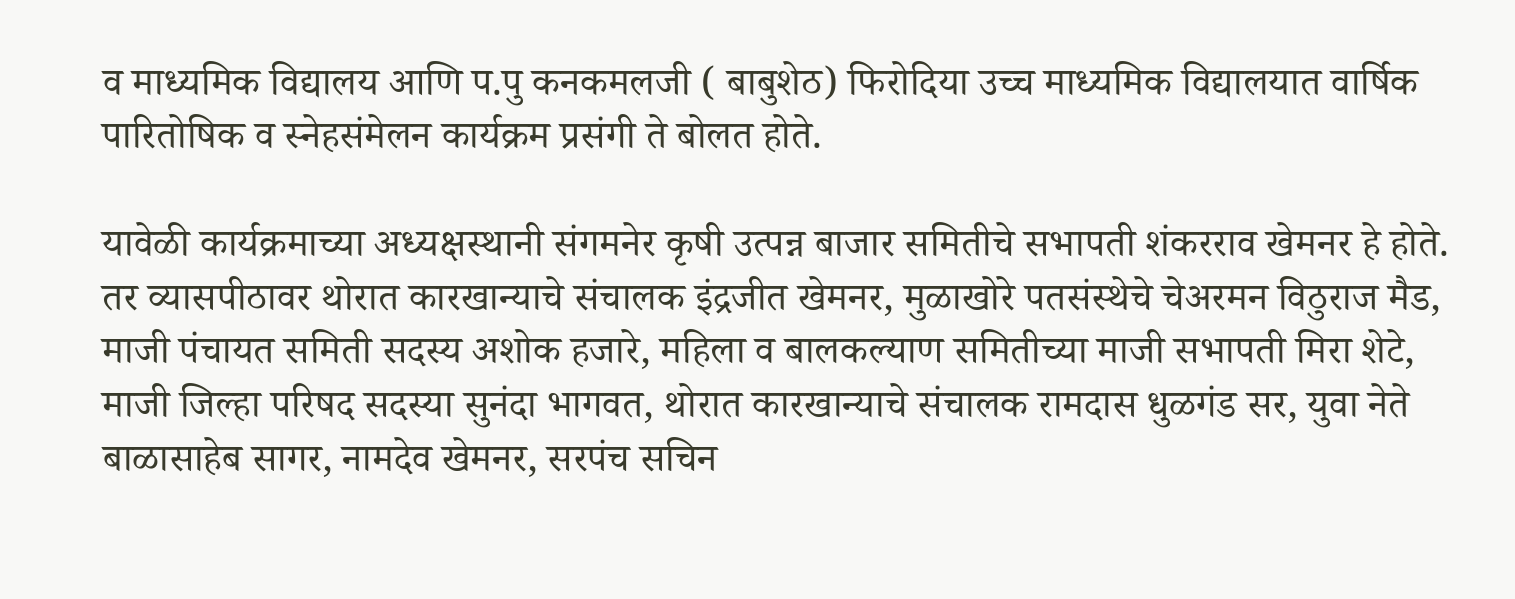व माध्यमिक विद्यालय आणि प.पु कनकमलजी ( बाबुशेठ) फिरोदिया उच्च माध्यमिक विद्यालयात वार्षिक पारितोषिक व स्नेहसंमेलन कार्यक्रम प्रसंगी ते बोलत होते.

यावेळी कार्यक्रमाच्या अध्यक्षस्थानी संगमनेर कृषी उत्पन्न बाजार समितीचे सभापती शंकरराव खेमनर हे होते. तर व्यासपीठावर थोरात कारखान्याचे संचालक इंद्रजीत खेमनर, मुळाखोरे पतसंस्थेचे चेअरमन विठुराज मैड, माजी पंचायत समिती सदस्य अशोक हजारे, महिला व बालकल्याण समितीच्या माजी सभापती मिरा शेटे, माजी जिल्हा परिषद सदस्या सुनंदा भागवत, थोरात कारखान्याचे संचालक रामदास धुळगंड सर, युवा नेते बाळासाहेब सागर, नामदेव खेमनर, सरपंच सचिन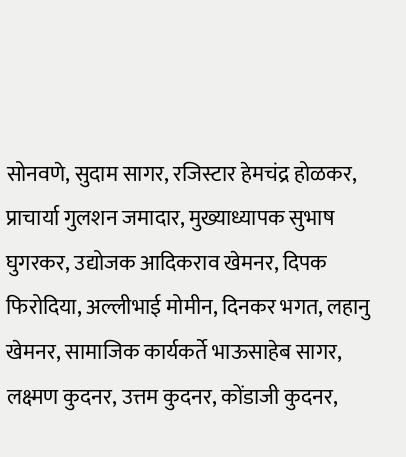सोनवणे, सुदाम सागर, रजिस्टार हेमचंद्र होळकर, प्राचार्या गुलशन जमादार, मुख्याध्यापक सुभाष घुगरकर, उद्योजक आदिकराव खेमनर, दिपक फिरोदिया, अल्लीभाई मोमीन, दिनकर भगत, लहानु खेमनर, सामाजिक कार्यकर्ते भाऊसाहेब सागर, लक्ष्मण कुदनर, उत्तम कुदनर, कोंडाजी कुदनर,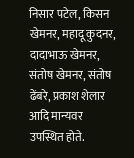निसार पटेल, किसन खेमनर, महादू कुदनर, दादाभाऊ खेमनर, संतोष खेमनर, संतोष ढेंबरे, प्रकाश शेलार आदि मान्यवर उपस्थित होते.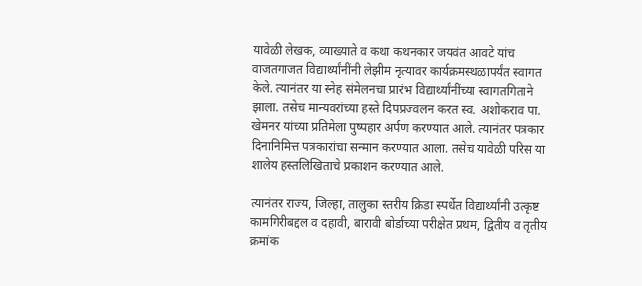यावेळी लेखक, व्याख्याते व कथा कथनकार जयवंत आवटे यांच वाजतगाजत विद्यार्थ्यांनींनी लेझीम नृत्यावर कार्यक्रमस्थळापर्यंत स्वागत केले. त्यानंतर या स्नेह संमेलनचा प्रारंभ विद्यार्थ्यांनींच्या स्वागतगिताने झाला. तसेच मान्यवरांच्या हस्ते दिपप्रज्वलन करत स्व. अशोकराव पा. खेमनर यांच्या प्रतिमेला पुष्पहार अर्पण करण्यात आले. त्यानंतर पत्रकार दिनानिमित्त पत्रकारांचा सन्मान करण्यात आला. तसेच यावेळी परिस या शालेय हस्तलिखिताचे प्रकाशन करण्यात आले.

त्यानंतर राज्य, जिल्हा, तालुका स्तरीय क्रिडा स्पर्धेत विद्यार्थ्यांनी उत्कृष्ट कामगिरीबद्दल व दहावी, बारावी बोर्डाच्या परीक्षेत प्रथम, द्वितीय व तृतीय क्रमांक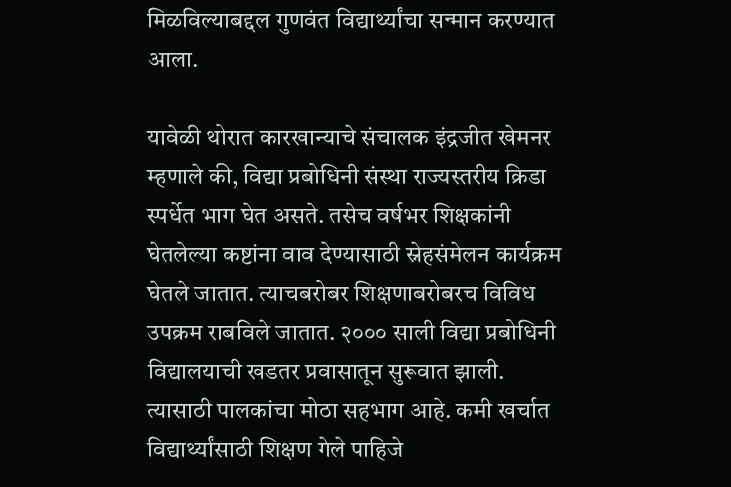मिळविल्याबद्दल गुणवंत विद्यार्थ्यांचा सन्मान करण्यात आला.

यावेळी थोरात कारखान्याचे संचालक इंद्रजीत खेमनर म्हणाले की, विद्या प्रबोधिनी संस्था राज्यस्तरीय क्रिडा स्पर्धेत भाग घेत असते. तसेच वर्षभर शिक्षकांनी घेतलेल्या कष्टांना वाव देण्यासाठी स्नेहसंमेलन कार्यक्रम घेतले जातात. त्याचबरोबर शिक्षणाबरोबरच विविध उपक्रम राबविले जातात. २००० साली विद्या प्रबोधिनी विद्यालयाची खडतर प्रवासातून सुरूवात झाली. त्यासाठी पालकांचा मोठा सहभाग आहे. कमी खर्चात विद्यार्थ्यांसाठी शिक्षण गेले पाहिजे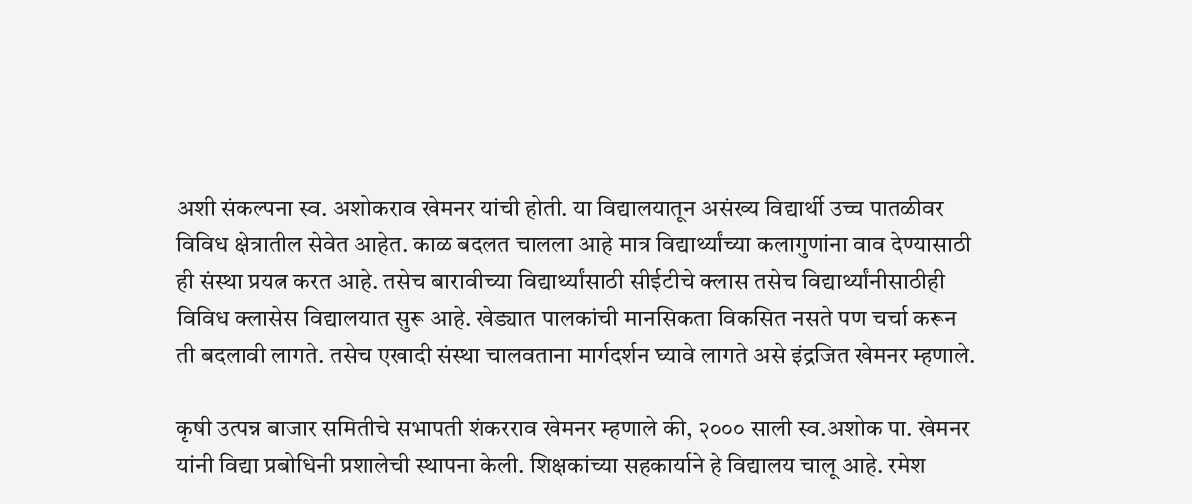अशी संकल्पना स्व. अशोकराव खेमनर यांची होती. या विद्यालयातून असंख्य विद्यार्थी उच्च पातळीवर विविध क्षेत्रातील सेवेत आहेत. काळ बदलत चालला आहे मात्र विद्यार्थ्यांच्या कलागुणांना वाव देण्यासाठी ही संस्था प्रयत्न करत आहे. तसेच बारावीच्या विद्यार्थ्यांसाठी सीईटीचे क्लास तसेच विद्यार्थ्यांनीसाठीही विविध क्लासेस विद्यालयात सुरू आहे. खेड्यात पालकांची मानसिकता विकसित नसते पण चर्चा करून ती बदलावी लागते. तसेच एखादी संस्था चालवताना मार्गदर्शन घ्यावे लागते असे इंद्रजित खेमनर म्हणाले.

कृषी उत्पन्न बाजार समितीचे सभापती शंकरराव खेमनर म्हणाले की, २००० साली स्व.अशोक पा. खेमनर यांनी विद्या प्रबोधिनी प्रशालेची स्थापना केली. शिक्षकांच्या सहकार्याने हे विद्यालय चालू आहे. रमेश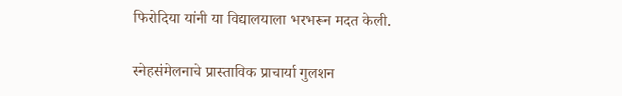फिरोदिया यांनी या विद्यालयाला भरभरून मदत केली.

स्नेहसंमेलनाचे प्रास्ताविक प्राचार्या गुलशन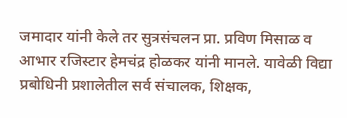जमादार यांनी केले तर सुत्रसंचलन प्रा. प्रविण मिसाळ व आभार रजिस्टार हेमचंद्र होळकर यांनी मानले. यावेळी विद्या प्रबोधिनी प्रशालेतील सर्व संचालक, शिक्षक,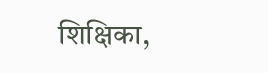शिक्षिका,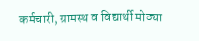कर्मचारी, ग्रामस्थ व विद्यार्थी मोठ्या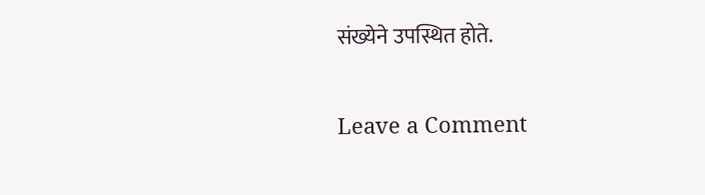संख्येने उपस्थित होते.

Leave a Comment